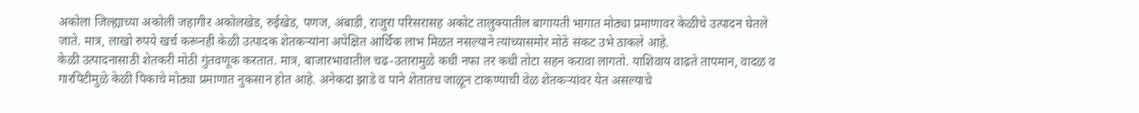अकोला जिल्ह्याच्या अकोली जहागीर अकोलखेड, रुईखेड, पणज, अंबाडी, राजुरा परिसरासह अकोट तालुक्यातील बागायती भागात मोठ्या प्रमाणावर केळीचे उत्पादन घेतले जाते. मात्र, लाखो रुपये खर्च करूनही केळी उत्पादक शेतकऱ्यांना अपेक्षित आर्थिक लाभ मिळत नसल्याने त्यांच्यासमोर मोठे संकट उभे ठाकले आहे.
केळी उत्पादनासाठी शेतकरी मोठी गुंतवणूक करतात. मात्र, बाजारभावातील चढ-उतारामुळे कधी नफा तर कधी तोटा सहन करावा लागतो. याशिवाय वाढते तापमान, वादळ व गारपिटीमुळे केळी पिकाचे मोठ्या प्रमाणात नुकसान होत आहे. अनेकदा झाडे व पाने शेतातच जाळून टाकण्याची वेळ शेतकऱ्यांवर येत असल्याचे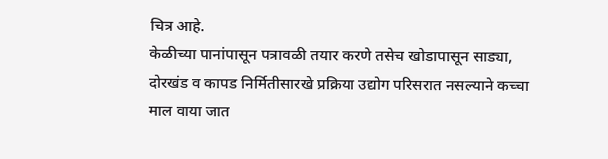चित्र आहे.
केळीच्या पानांपासून पत्रावळी तयार करणे तसेच खोडापासून साड्या, दोरखंड व कापड निर्मितीसारखे प्रक्रिया उद्योग परिसरात नसल्याने कच्चा माल वाया जात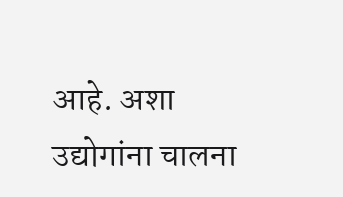आहे. अशा उद्योगांना चालना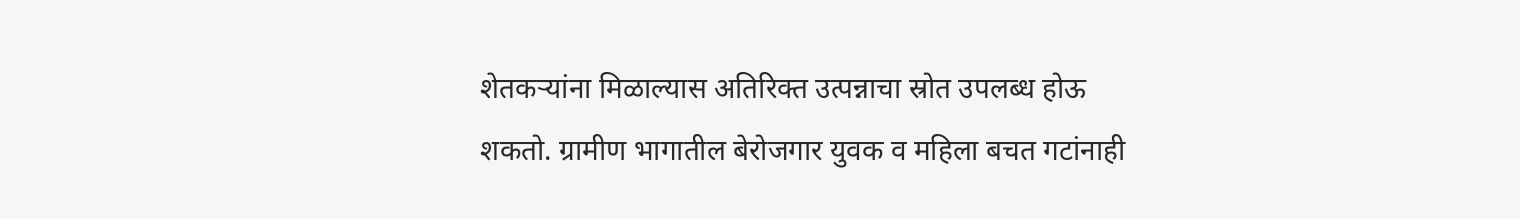शेतकऱ्यांना मिळाल्यास अतिरिक्त उत्पन्नाचा स्रोत उपलब्ध होऊ शकतो. ग्रामीण भागातील बेरोजगार युवक व महिला बचत गटांनाही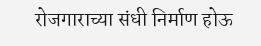रोजगाराच्या संधी निर्माण होऊ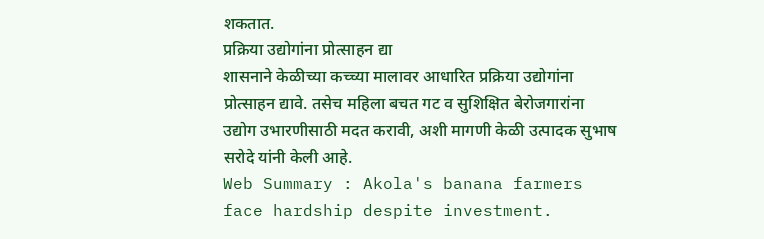शकतात.
प्रक्रिया उद्योगांना प्रोत्साहन द्या
शासनाने केळीच्या कच्च्या मालावर आधारित प्रक्रिया उद्योगांना प्रोत्साहन द्यावे. तसेच महिला बचत गट व सुशिक्षित बेरोजगारांना उद्योग उभारणीसाठी मदत करावी, अशी मागणी केळी उत्पादक सुभाष सरोदे यांनी केली आहे.
Web Summary : Akola's banana farmers face hardship despite investment.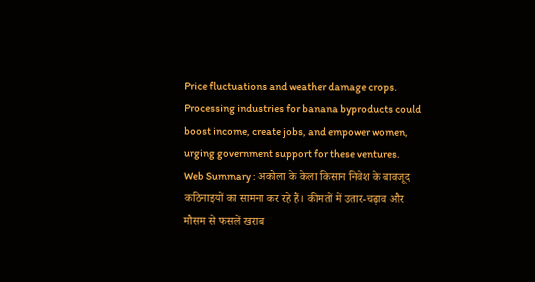Price fluctuations and weather damage crops. Processing industries for banana byproducts could boost income, create jobs, and empower women, urging government support for these ventures.
Web Summary : अकोला के केला किसान निवेश के बावजूद कठिनाइयों का सामना कर रहे हैं। कीमतों में उतार-चढ़ाव और मौसम से फसलें खराब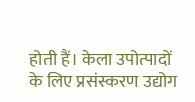होती हैं। केला उपोत्पादों के लिए प्रसंस्करण उद्योग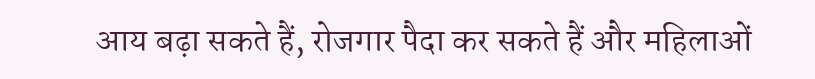आय बढ़ा सकते हैं, रोजगार पैदा कर सकते हैं और महिलाओं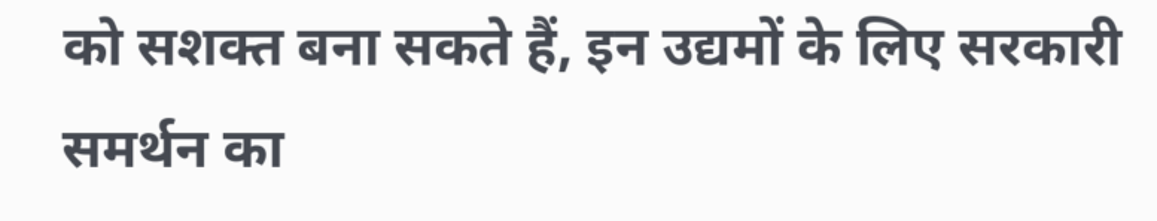को सशक्त बना सकते हैं, इन उद्यमों के लिए सरकारी समर्थन का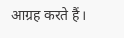आग्रह करते हैं।